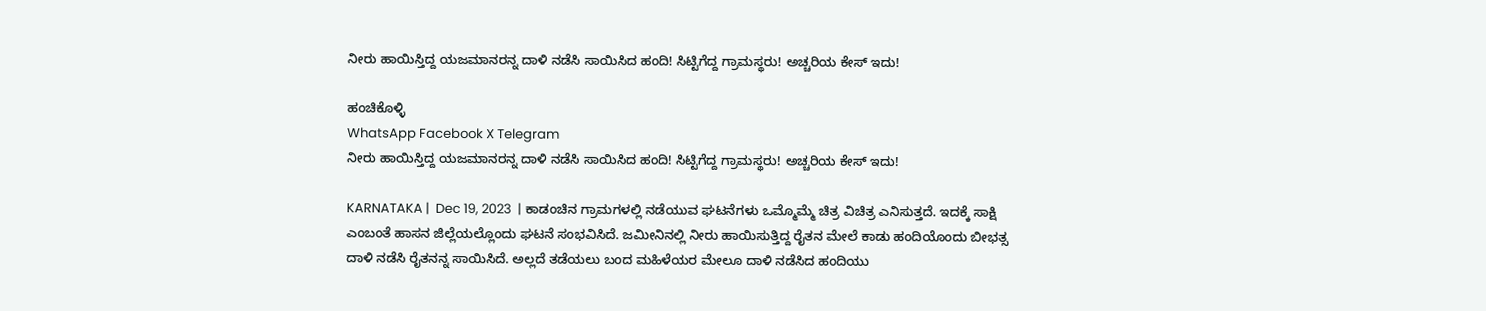ನೀರು ಹಾಯಿಸ್ತಿದ್ದ ಯಜಮಾನರನ್ನ ದಾಳಿ ನಡೆಸಿ ಸಾಯಿಸಿದ ಹಂದಿ! ಸಿಟ್ಟಿಗೆದ್ದ ಗ್ರಾಮಸ್ಥರು! ಅಚ್ಚರಿಯ ಕೇಸ್ ಇದು!

ಹಂಚಿಕೊಳ್ಳಿ
WhatsApp Facebook X Telegram
ನೀರು ಹಾಯಿಸ್ತಿದ್ದ ಯಜಮಾನರನ್ನ ದಾಳಿ ನಡೆಸಿ ಸಾಯಿಸಿದ ಹಂದಿ! ಸಿಟ್ಟಿಗೆದ್ದ ಗ್ರಾಮಸ್ಥರು! ಅಚ್ಚರಿಯ ಕೇಸ್ ಇದು!

KARNATAKA |  Dec 19, 2023  | ಕಾಡಂಚಿನ ಗ್ರಾಮಗಳಲ್ಲಿ ನಡೆಯುವ ಘಟನೆಗಳು ಒಮ್ಮೊಮ್ಮೆ ಚಿತ್ರ ವಿಚಿತ್ರ ಎನಿಸುತ್ತದೆ. ಇದಕ್ಕೆ ಸಾಕ್ಷಿ ಎಂಬಂತೆ ಹಾಸನ ಜಿಲ್ಲೆಯಲ್ಲೊಂದು ಘಟನೆ ಸಂಭವಿಸಿದೆ. ಜಮೀನಿನಲ್ಲಿ ನೀರು ಹಾಯಿಸುತ್ತಿದ್ದ ರೈತನ ಮೇಲೆ ಕಾಡು ಹಂದಿಯೊಂದು ಬೀಭತ್ಸ ದಾಳಿ ನಡೆಸಿ ರೈತನನ್ನ ಸಾಯಿಸಿದೆ. ಅಲ್ಲದೆ ತಡೆಯಲು ಬಂದ ಮಹಿಳೆಯರ ಮೇಲೂ ದಾಳಿ ನಡೆಸಿದ ಹಂದಿಯು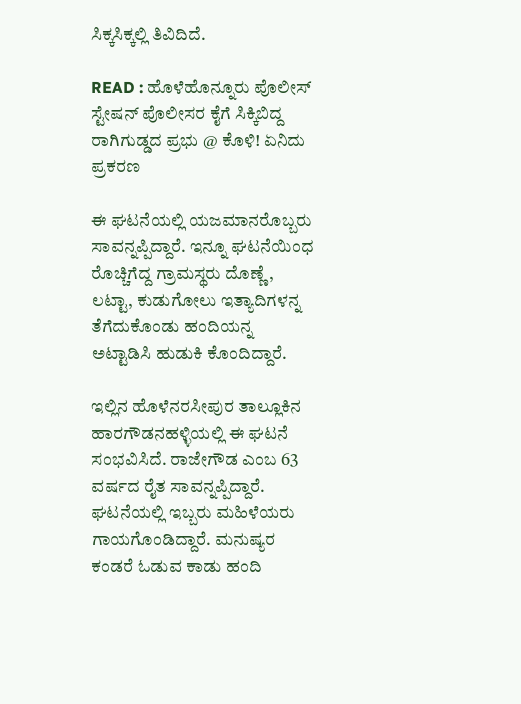ಸಿಕ್ಕಸಿಕ್ಕಲ್ಲಿ ತಿವಿದಿದೆ.

READ : ಹೊಳೆಹೊನ್ನೂರು ಪೊಲೀಸ್ ಸ್ಟೇಷನ್ ಪೊಲೀಸರ ಕೈಗೆ ಸಿಕ್ಕಿಬಿದ್ದ ರಾಗಿಗುಡ್ಡದ ಪ್ರಭು @ ಕೊಳಿ! ಏನಿದು ಪ್ರಕರಣ

ಈ ಘಟನೆಯಲ್ಲಿ ಯಜಮಾನರೊಬ್ಬರು ಸಾವನ್ನಪ್ಪಿದ್ದಾರೆ. ಇನ್ನೂ ಘಟನೆಯಿಂಧ ರೊಚ್ಚಿಗೆದ್ದ ಗ್ರಾಮಸ್ಥರು ದೊಣ್ಣೆ, ಲಟ್ಟಾ, ಕುಡುಗೋಲು ಇತ್ಯಾದಿಗಳನ್ನ ತೆಗೆದುಕೊಂಡು ಹಂದಿಯನ್ನ ಅಟ್ಟಾಡಿಸಿ ಹುಡುಕಿ ಕೊಂದಿದ್ದಾರೆ.

ಇಲ್ಲಿನ ಹೊಳೆನರಸೀಪುರ ತಾಲ್ಲೂಕಿನ ಹಾರಗೌಡನಹಳ್ಳಿಯಲ್ಲಿ ಈ ಘಟನೆ ಸಂಭವಿಸಿದೆ. ರಾಜೇಗೌಡ ಎಂಬ 63 ವರ್ಷದ ರೈತ ಸಾವನ್ನಪ್ಪಿದ್ದಾರೆ. ಘಟನೆಯಲ್ಲಿ ಇಬ್ಬರು ಮಹಿಳೆಯರು ಗಾಯಗೊಂಡಿದ್ದಾರೆ. ಮನುಷ್ಯರ ಕಂಡರೆ ಓಡುವ ಕಾಡು ಹಂದಿ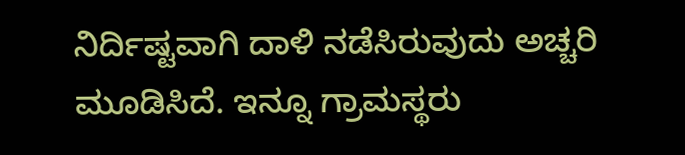ನಿರ್ದಿಷ್ಟವಾಗಿ ದಾಳಿ ನಡೆಸಿರುವುದು ಅಚ್ಚರಿ ಮೂಡಿಸಿದೆ. ಇನ್ನೂ ಗ್ರಾಮಸ್ಥರು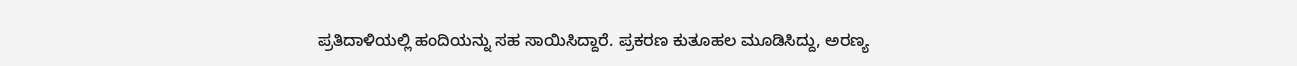ಪ್ರತಿದಾಳಿಯಲ್ಲಿ ಹಂದಿಯನ್ನು ಸಹ ಸಾಯಿಸಿದ್ದಾರೆ. ಪ್ರಕರಣ ಕುತೂಹಲ ಮೂಡಿಸಿದ್ದು, ಅರಣ್ಯ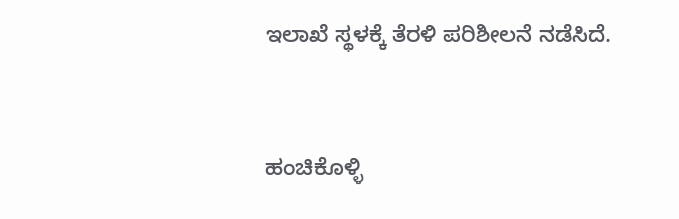ಇಲಾಖೆ ಸ್ಥಳಕ್ಕೆ ತೆರಳಿ ಪರಿಶೀಲನೆ ನಡೆಸಿದೆ.



ಹಂಚಿಕೊಳ್ಳಿ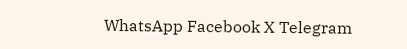WhatsApp Facebook X Telegram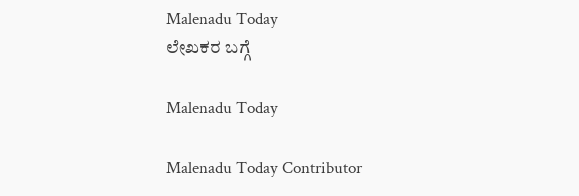Malenadu Today
ಲೇಖಕರ ಬಗ್ಗೆ

Malenadu Today

Malenadu Today Contributor